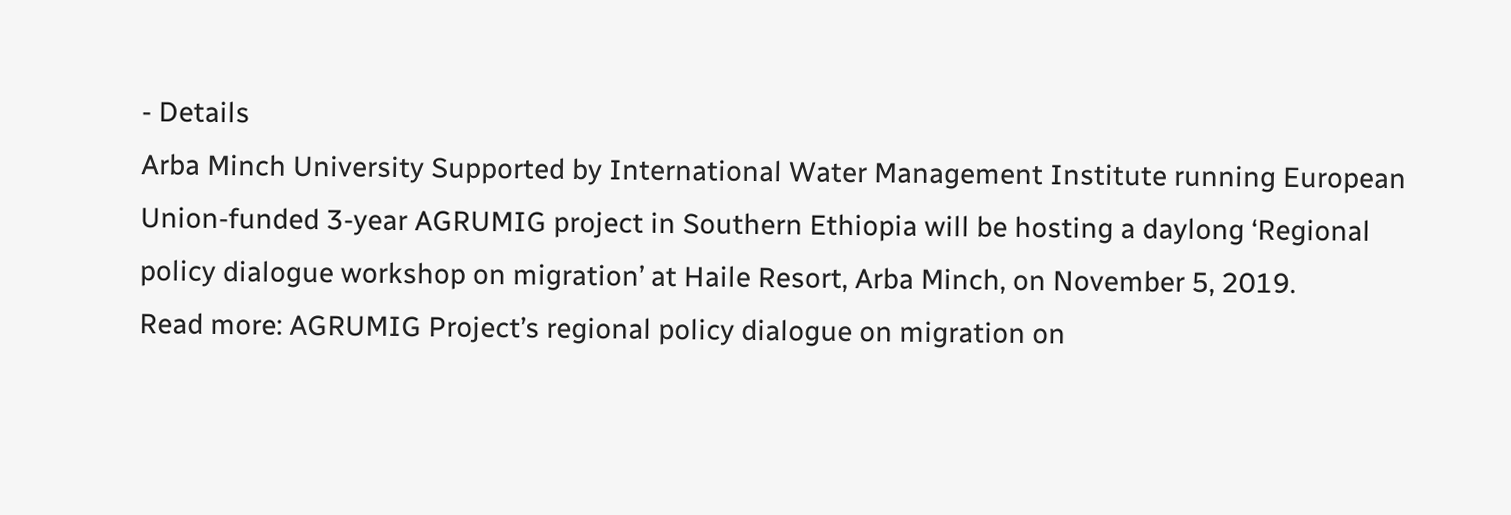- Details
Arba Minch University Supported by International Water Management Institute running European Union-funded 3-year AGRUMIG project in Southern Ethiopia will be hosting a daylong ‘Regional policy dialogue workshop on migration’ at Haile Resort, Arba Minch, on November 5, 2019.
Read more: AGRUMIG Project’s regional policy dialogue on migration on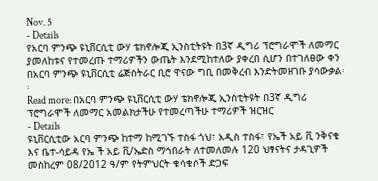Nov. 5
- Details
የአርባ ምንጭ ዩኒቨርሲቲ ውሃ ቴክኖሎጂ ኢንስቲትዩት በ3ኛ ዲግሪ ፕሮግራሞች ለመማር ያመለከቱና የተመረጡ ተማሪዎችን ውጤት እንደሚከተለው ያቀረበ ሲሆን በተገለፀው ቀን በአርባ ምንጭ ዩኒቨርሲቲ ሬጅስትራር ቢሮ ዋናው ግቢ በመቅረብ እንድትመዘገቡ ያሳውቃል፡፡
Read more: በአርባ ምንጭ ዩኒቨርሲቲ ውሃ ቴክኖሎጂ ኢንስቲትዩት በ3ኛ ዲግሪ ፕሮግራሞች ለመማር አመልክታችሁ የተመረጣችሁ ተማሪዎች ዝርዝር
- Details
ዩኒቨርሲቲው አርባ ምንጭ ከተማ ከሚገኙ ተስፋ ጎህ፣ አዲስ ተስፋ፣ የኤች አይ ቪ ንቅናቄ እና ቤተ-ሳይዳ የኤ ች አይ ቪ/ኤድስ ማኅበራት ለተመለመሉ 120 ህፃናትና ታዳጊዎች መስከረም 08/2012 ዓ/ም የትምህርት ቁሳቁሶች ድጋፍ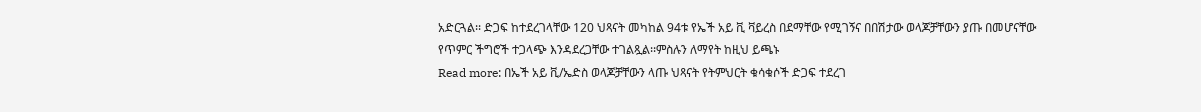አድርጓል፡፡ ድጋፍ ከተደረገላቸው 120 ህጻናት መካከል 94ቱ የኤች አይ ቪ ቫይረስ በደማቸው የሚገኝና በበሽታው ወላጆቻቸውን ያጡ በመሆናቸው የጥምር ችግሮች ተጋላጭ እንዳደረጋቸው ተገልጿል፡፡ምስሉን ለማየት ከዚህ ይጫኑ
Read more: በኤች አይ ቪ/ኤድስ ወላጆቻቸውን ላጡ ህጻናት የትምህርት ቁሳቁሶች ድጋፍ ተደረገ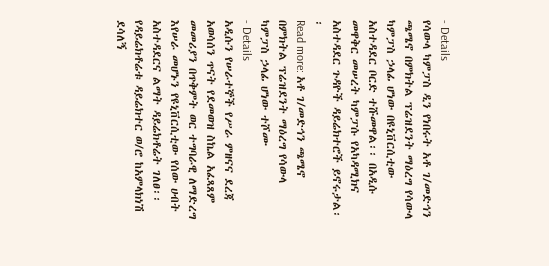- Details
የሳውላ ካምፓስ ዲን የነበሩት አቶ ገ/መድኅን ጫሜኖ በምክትል ፕሬዝደንት ማዕረግ የሳውላ ካምፓስ ኃላፊ ሆነው በዩኒቨርሲቲው አስተዳደር ቦርድ ተሹመዋል፡፡ በአዲሱ መዋቅር መሠረት ካምፓሱ የአካዳሚክና አስተዳደር ጉዳዮች ዳይሬክተሮች ይኖሩታል፡፡
Read more: አቶ ገ/መድኅን ጫሜኖ በምክትል ፕሬዝደንት ማዕረግ የሳውላ ካምፓስ ኃላፊ ሆነው ተሾሙ
- Details
አዲሱን የሠራተኞች የሥራ ምዘናና ደረጃ አወሳሰን ጥናት የደመወዝ ስኬል አፈጻጸም መመሪያን በጥቅምት ወር ተግባራዊ ለማድረግ እየሠራ መሆኑን የዩኒቨርሲቲው የሰው ሀብት አስተዳደርና ልማት ዳይሬክቶሬት ገለፀ፡፡
የዳይሬክቶሬቱ ዳይሬክተር ወ/ሮ ከአምላክነሽ ደሳለኝ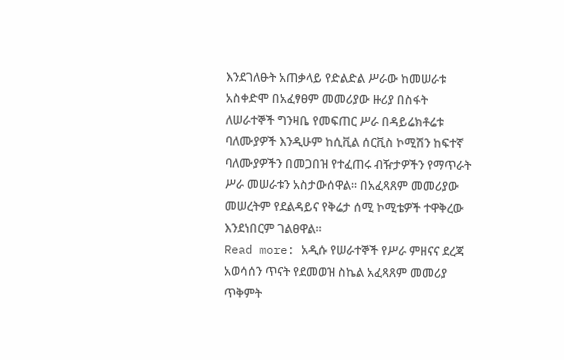እንደገለፁት አጠቃላይ የድልድል ሥራው ከመሠራቱ አስቀድሞ በአፈፃፀም መመሪያው ዙሪያ በስፋት ለሠራተኞች ግንዛቤ የመፍጠር ሥራ በዳይሬክቶሬቱ ባለሙያዎች እንዲሁም ከሲቪል ሰርቪስ ኮሚሽን ከፍተኛ ባለሙያዎችን በመጋበዝ የተፈጠሩ ብዥታዎችን የማጥራት ሥራ መሠራቱን አስታውሰዋል፡፡ በአፈጻጸም መመሪያው መሠረትም የደልዳይና የቅሬታ ሰሚ ኮሚቴዎች ተዋቅረው እንደነበርም ገልፀዋል፡፡
Read more: አዲሱ የሠራተኞች የሥራ ምዘናና ደረጃ አወሳሰን ጥናት የደመወዝ ስኬል አፈጻጸም መመሪያ ጥቅምት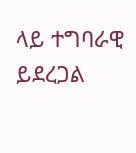ላይ ተግባራዊ ይደረጋል